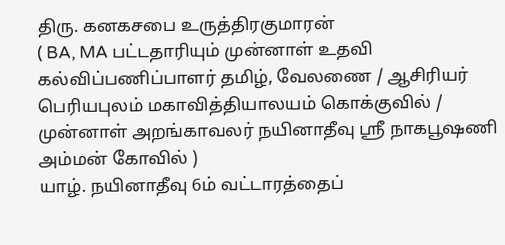திரு. கனகசபை உருத்திரகுமாரன்
( BA, MA பட்டதாரியும் முன்னாள் உதவி கல்விப்பணிப்பாளர் தமிழ், வேலணை / ஆசிரியர் பெரியபுலம் மகாவித்தியாலயம் கொக்குவில் / முன்னாள் அறங்காவலர் நயினாதீவு ஸ்ரீ நாகபூஷணி அம்மன் கோவில் )
யாழ். நயினாதீவு 6ம் வட்டாரத்தைப்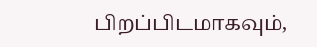பிறப்பிடமாகவும்,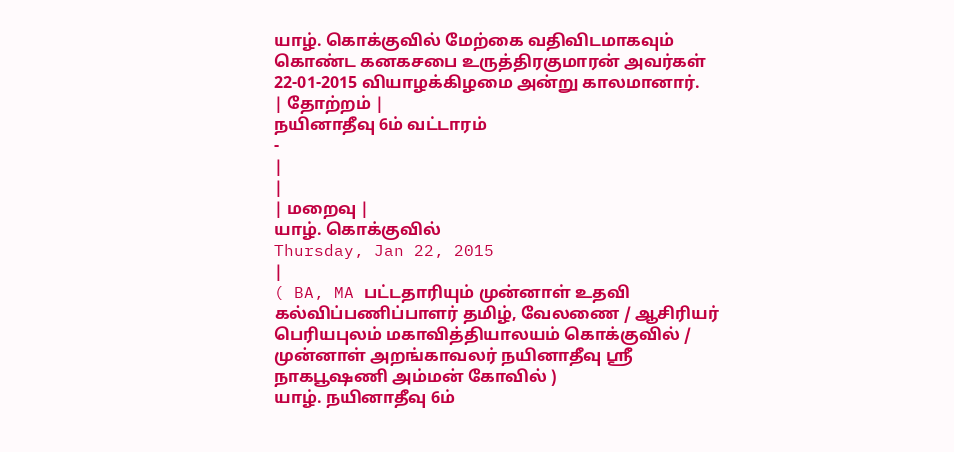யாழ். கொக்குவில் மேற்கை வதிவிடமாகவும் கொண்ட கனகசபை உருத்திரகுமாரன் அவர்கள் 22-01-2015 வியாழக்கிழமை அன்று காலமானார்.
| தோற்றம் |
நயினாதீவு 6ம் வட்டாரம்
-
|
|
| மறைவு |
யாழ். கொக்குவில்
Thursday, Jan 22, 2015
|
( BA, MA பட்டதாரியும் முன்னாள் உதவி கல்விப்பணிப்பாளர் தமிழ், வேலணை / ஆசிரியர் பெரியபுலம் மகாவித்தியாலயம் கொக்குவில் / முன்னாள் அறங்காவலர் நயினாதீவு ஸ்ரீ நாகபூஷணி அம்மன் கோவில் )
யாழ். நயினாதீவு 6ம்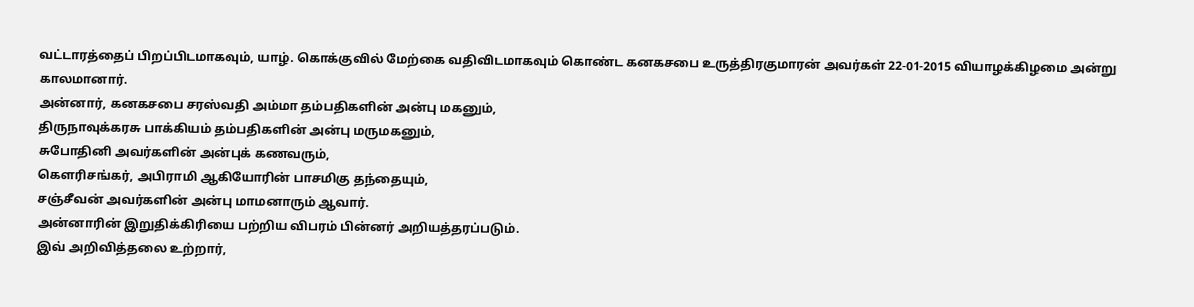வட்டாரத்தைப் பிறப்பிடமாகவும், யாழ். கொக்குவில் மேற்கை வதிவிடமாகவும் கொண்ட கனகசபை உருத்திரகுமாரன் அவர்கள் 22-01-2015 வியாழக்கிழமை அன்று காலமானார்.
அன்னார், கனகசபை சரஸ்வதி அம்மா தம்பதிகளின் அன்பு மகனும்,
திருநாவுக்கரசு பாக்கியம் தம்பதிகளின் அன்பு மருமகனும்,
சுபோதினி அவர்களின் அன்புக் கணவரும்,
கெளரிசங்கர், அபிராமி ஆகியோரின் பாசமிகு தந்தையும்,
சஞ்சீவன் அவர்களின் அன்பு மாமனாரும் ஆவார்.
அன்னாரின் இறுதிக்கிரியை பற்றிய விபரம் பின்னர் அறியத்தரப்படும்.
இவ் அறிவித்தலை உற்றார்,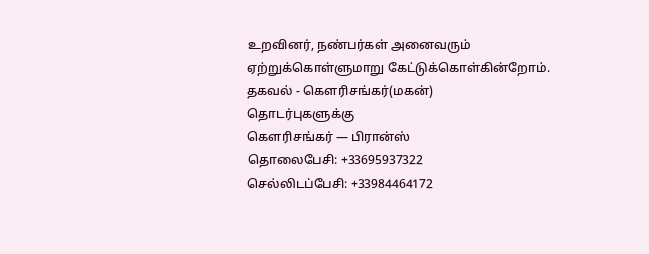உறவினர், நண்பர்கள் அனைவரும் ஏற்றுக்கொள்ளுமாறு கேட்டுக்கொள்கின்றோம்.
தகவல் - கெளரிசங்கர்(மகன்)
தொடர்புகளுக்கு
கெளரிசங்கர் — பிரான்ஸ்
தொலைபேசி: +33695937322
செல்லிடப்பேசி: +33984464172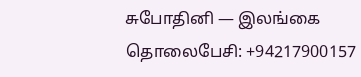சுபோதினி — இலங்கை
தொலைபேசி: +94217900157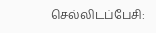செல்லிடப்பேசி: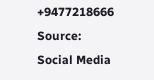+9477218666
Source:
Social Media